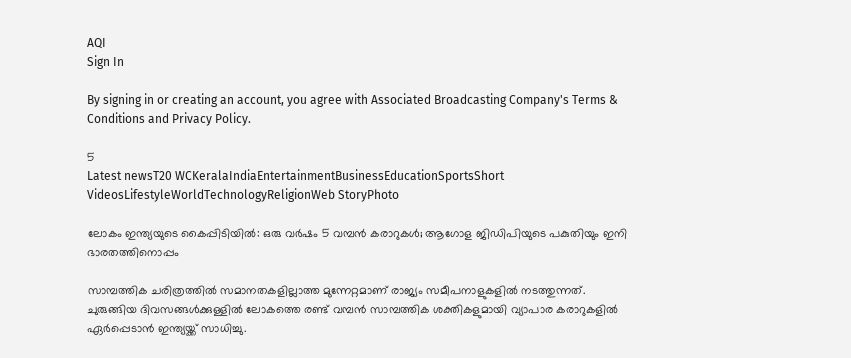AQI
Sign In

By signing in or creating an account, you agree with Associated Broadcasting Company's Terms & Conditions and Privacy Policy.

5
Latest newsT20 WCKeralaIndiaEntertainmentBusinessEducationSportsShort VideosLifestyleWorldTechnologyReligionWeb StoryPhoto

ലോകം ഇന്ത്യയുടെ കൈപ്പിടിയിൽ: ഒരു വർഷം 5 വമ്പൻ കരാറുകൾ; ആഗോള ജിഡിപിയുടെ പകുതിയും ഇനി ഭാരതത്തിനൊപ്പം

സാമ്പത്തിക ചരിത്രത്തിൽ സമാനതകളില്ലാത്ത മുന്നേറ്റമാണ് രാജ്യം സമീപനാളുകളില്‍ നടത്തുന്നത്. ചുരുങ്ങിയ ദിവസങ്ങൾക്കുള്ളിൽ ലോകത്തെ രണ്ട് വമ്പൻ സാമ്പത്തിക ശക്തികളുമായി വ്യാപാര കരാറുകളിൽ ഏര്‍പ്പെടാന്‍ ഇന്ത്യയ്ക്ക് സാധിച്ചു.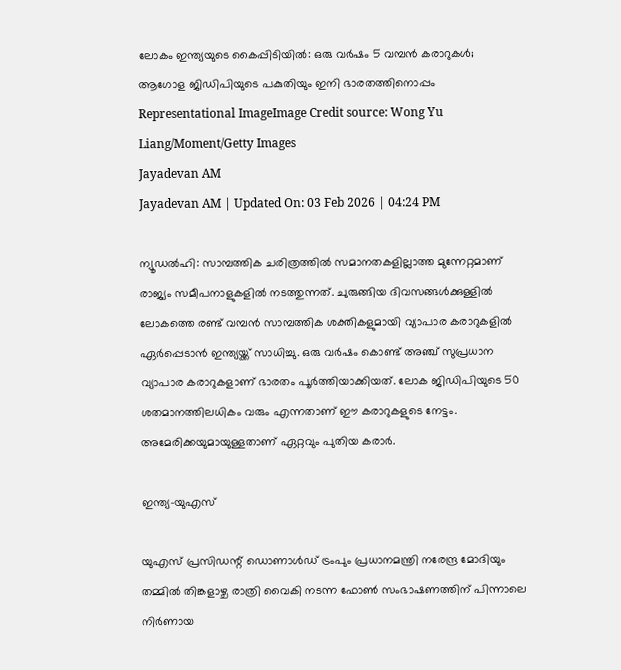ലോകം ഇന്ത്യയുടെ കൈപ്പിടിയിൽ: ഒരു വർഷം 5 വമ്പൻ കരാറുകൾ; ആഗോള ജിഡിപിയുടെ പകുതിയും ഇനി ഭാരതത്തിനൊപ്പം
Representational ImageImage Credit source: Wong Yu Liang/Moment/Getty Images
Jayadevan AM
Jayadevan AM | Updated On: 03 Feb 2026 | 04:24 PM

ന്യൂഡൽഹി: സാമ്പത്തിക ചരിത്രത്തിൽ സമാനതകളില്ലാത്ത മുന്നേറ്റമാണ് രാജ്യം സമീപനാളുകളില്‍ നടത്തുന്നത്. ചുരുങ്ങിയ ദിവസങ്ങൾക്കുള്ളിൽ ലോകത്തെ രണ്ട് വമ്പൻ സാമ്പത്തിക ശക്തികളുമായി വ്യാപാര കരാറുകളിൽ ഏര്‍പ്പെടാന്‍ ഇന്ത്യയ്ക്ക് സാധിച്ചു. ഒരു വര്‍ഷം കൊണ്ട്‌ അഞ്ച് സുപ്രധാന വ്യാപാര കരാറുകളാണ് ഭാരതം പൂര്‍ത്തിയാക്കിയത്. ലോക ജിഡിപിയുടെ 50 ശതമാനത്തിലധികം വരും എന്നതാണ് ഈ കരാറുകളുടെ നേട്ടം.  അമേരിക്കയുമായുള്ളതാണ് ഏറ്റവും പുതിയ കരാര്‍.

ഇന്ത്യ-യുഎസ്‌

യുഎസ്‌ പ്രസിഡന്റ് ഡൊണാൾഡ് ട്രംപും പ്രധാനമന്ത്രി നരേന്ദ്ര മോദിയും തമ്മിൽ തിങ്കളാഴ്ച രാത്രി വൈകി നടന്ന ഫോൺ സംഭാഷണത്തിന് പിന്നാലെ നിര്‍ണായ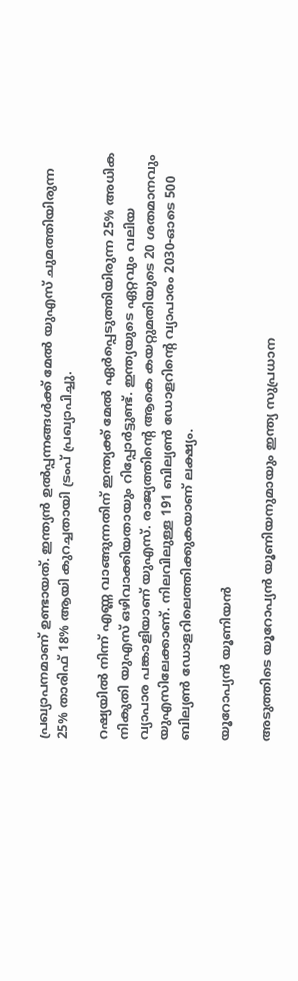പ്രഖ്യാപനമാണ് ഉണ്ടായത്. ഇന്ത്യൻ ഉൽപ്പന്നങ്ങൾക്ക് മേൽ യുഎസ്‌ ചുമത്തിയിരുന്ന 25% താരിഫ് 18% ആയി കുറച്ചതായി ട്രംപ് പ്രഖ്യാപിച്ചു.

റഷ്യയിൽ നിന്ന് എണ്ണ വാങ്ങുന്നതിന് ഇന്ത്യക്ക് മേൽ ഏർപ്പെടുത്തിയിരുന്ന 25% അധിക നികുതി യുഎസ് ഒഴിവാക്കിയതായും റിപ്പോര്‍ട്ടുണ്ട്. ഇന്ത്യയുടെ ഏറ്റവും വലിയ വ്യാപാര പങ്കാളിയാണ് യുഎസ്‌. രാജ്യത്തിന്റെ ആകെ കയറ്റുമതിയുടെ 20 ശതമാനവും യുഎസിലേക്കാണ്‌. നിലവിലുള്ള 191 ബില്യൺ ഡോളറിന്റെ വ്യാപാരം 2030-ഓടെ 500 ബില്യൺ ഡോളറിലെത്തിക്കുകയാണ് ലക്ഷ്യം.

യൂറോപ്യൻ യൂണിയന്‍

അടുത്തിടെ യൂറോപ്യൻ യൂണിയനുമായും ഇന്ത്യ സുപ്രധാന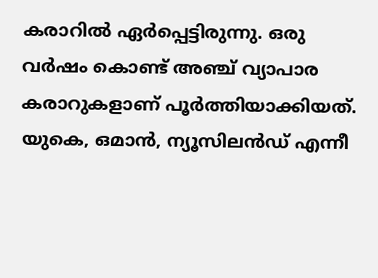കരാറില്‍ ഏര്‍പ്പെട്ടിരുന്നു. ഒരു വര്‍ഷം കൊണ്ട് അഞ്ച് വ്യാപാര കരാറുകളാണ് പൂര്‍ത്തിയാക്കിയത്. യുകെ, ഒമാൻ, ന്യൂസിലൻഡ് എന്നീ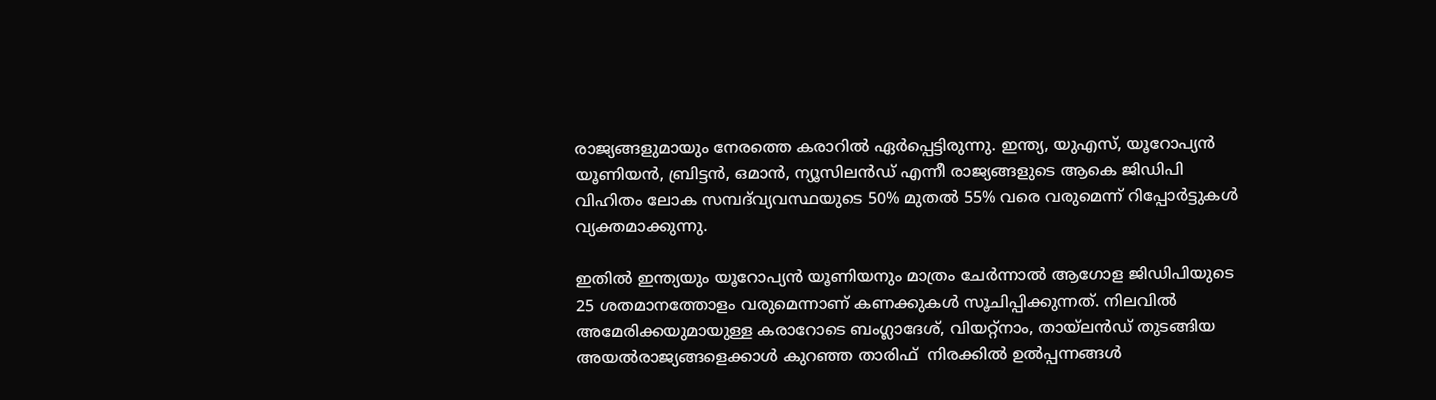രാജ്യങ്ങളുമായും നേരത്തെ കരാറില്‍ ഏര്‍പ്പെട്ടിരുന്നു. ഇന്ത്യ, യുഎസ്‌, യൂറോപ്യൻ യൂണിയൻ, ബ്രിട്ടൻ, ഒമാൻ, ന്യൂസിലൻഡ് എന്നീ രാജ്യങ്ങളുടെ ആകെ ജിഡിപി വിഹിതം ലോക സമ്പദ്‌വ്യവസ്ഥയുടെ 50% മുതൽ 55% വരെ വരുമെന്ന് റിപ്പോര്‍ട്ടുകള്‍ വ്യക്തമാക്കുന്നു.

ഇതില്‍ ഇന്ത്യയും യൂറോപ്യന്‍ യൂണിയനും മാത്രം ചേര്‍ന്നാല്‍ ആഗോള ജിഡിപിയുടെ 25 ശതമാനത്തോളം വരുമെന്നാണ് കണക്കുകള്‍ സൂചിപ്പിക്കുന്നത്. നിലവില്‍ അമേരിക്കയുമായുള്ള കരാറോടെ ബംഗ്ലാദേശ്, വിയറ്റ്നാം, തായ്‌ലൻഡ് തുടങ്ങിയ അയല്‍രാജ്യങ്ങളെക്കാള്‍ കുറഞ്ഞ താരിഫ്  നിരക്കിൽ ഉൽപ്പന്നങ്ങൾ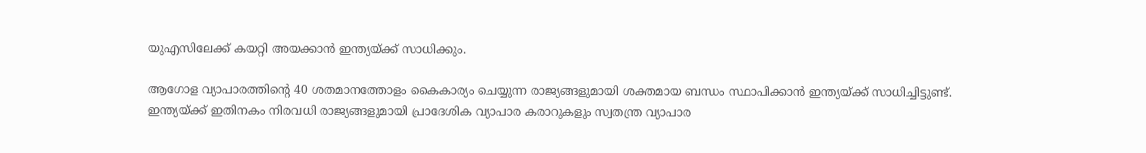യുഎസിലേക്ക്‌ കയറ്റി അയക്കാൻ ഇന്ത്യയ്ക്ക് സാധിക്കും.

ആഗോള വ്യാപാരത്തിന്റെ 40 ശതമാനത്തോളം കൈകാര്യം ചെയ്യുന്ന രാജ്യങ്ങളുമായി ശക്തമായ ബന്ധം സ്ഥാപിക്കാന്‍ ഇന്ത്യയ്ക്ക് സാധിച്ചിട്ടുണ്ട്. ഇന്ത്യയ്ക്ക് ഇതിനകം നിരവധി രാജ്യങ്ങളുമായി പ്രാദേശിക വ്യാപാര കരാറുകളും സ്വതന്ത്ര വ്യാപാര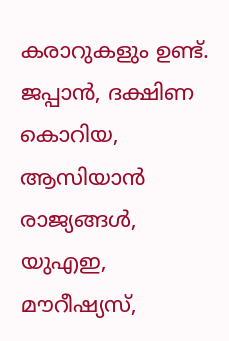കരാറുകളും ഉണ്ട്. ജപ്പാൻ, ദക്ഷിണ കൊറിയ, ആസിയാൻ രാജ്യങ്ങൾ, യുഎഇ, മൗറീഷ്യസ്,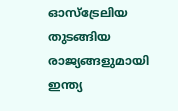ഓസ്‌ട്രേലിയ തുടങ്ങിയ രാജ്യങ്ങളുമായി ഇന്ത്യ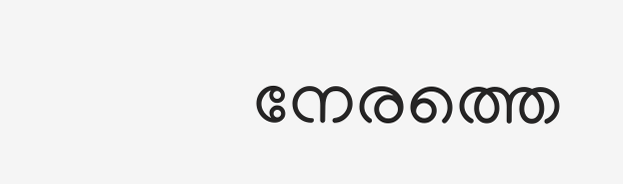നേരത്തെ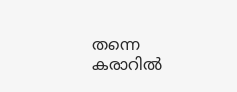തന്നെ കരാറില്‍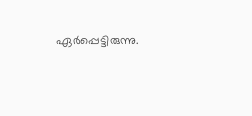ഏര്‍പ്പെട്ടിരുന്നു.